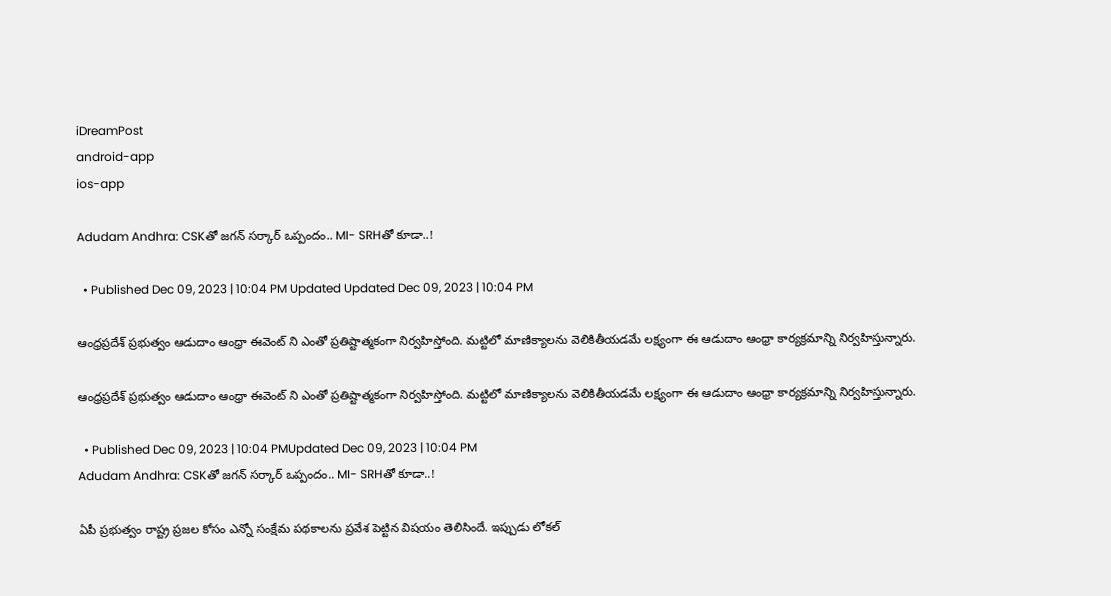iDreamPost
android-app
ios-app

Adudam Andhra: CSKతో జగన్ సర్కార్ ఒప్పందం.. MI- SRHతో కూడా..!

  • Published Dec 09, 2023 | 10:04 PM Updated Updated Dec 09, 2023 | 10:04 PM

ఆంధ్రప్రదేశ్ ప్రభుత్వం ఆడుదాం ఆంధ్రా ఈవెంట్ ని ఎంతో ప్రతిష్టాత్మకంగా నిర్వహిస్తోంది. మట్టిలో మాణిక్యాలను వెలికితీయడమే లక్ష్యంగా ఈ ఆడుదాం ఆంధ్రా కార్యక్రమాన్ని నిర్వహిస్తున్నారు.

ఆంధ్రప్రదేశ్ ప్రభుత్వం ఆడుదాం ఆంధ్రా ఈవెంట్ ని ఎంతో ప్రతిష్టాత్మకంగా నిర్వహిస్తోంది. మట్టిలో మాణిక్యాలను వెలికితీయడమే లక్ష్యంగా ఈ ఆడుదాం ఆంధ్రా కార్యక్రమాన్ని నిర్వహిస్తున్నారు.

  • Published Dec 09, 2023 | 10:04 PMUpdated Dec 09, 2023 | 10:04 PM
Adudam Andhra: CSKతో జగన్ సర్కార్ ఒప్పందం.. MI- SRHతో కూడా..!

ఏపీ ప్రభుత్వం రాష్ట్ర ప్రజల కోసం ఎన్నో సంక్షేమ పథకాలను ప్రవేశ పెట్టిన విషయం తెలిసిందే. ఇప్పుడు లోకల్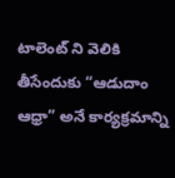టాలెంట్ ని వెలికి తీసేందుకు “ఆడుదాం ఆధ్రా” అనే కార్యక్రమాన్ని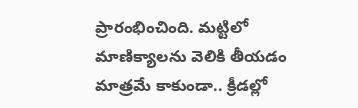ప్రారంభించింది. మట్టిలో మాణిక్యాలను వెలికి తీయడం మాత్రమే కాకుండా.. క్రీడల్లో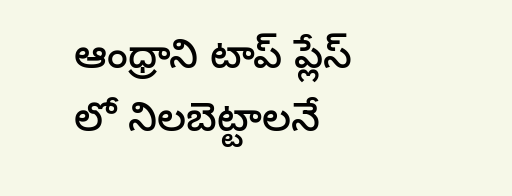ఆంధ్రాని టాప్ ప్లేస్ లో నిలబెట్టాలనే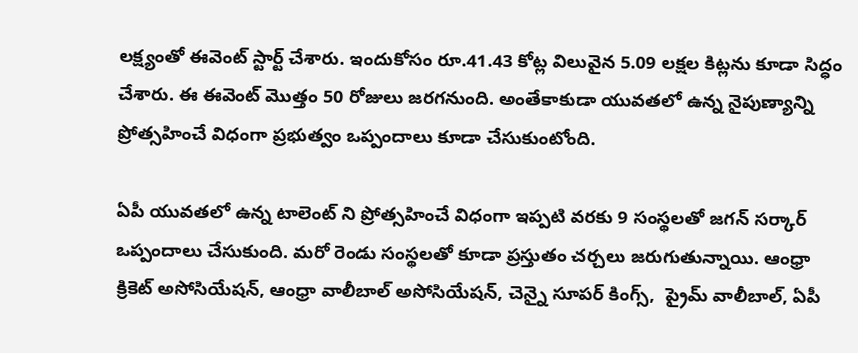లక్ష్యంతో ఈవెంట్ స్టార్ట్ చేశారు. ఇందుకోసం రూ.41.43 కోట్ల విలువైన 5.09 లక్షల కిట్లను కూడా సిద్ధం చేశారు. ఈ ఈవెంట్ మొత్తం 50 రోజులు జరగనుంది. అంతేకాకుడా యువతలో ఉన్న నైపుణ్యాన్ని ప్రోత్సహించే విధంగా ప్రభుత్వం ఒప్పందాలు కూడా చేసుకుంటోంది.

ఏపీ యువతలో ఉన్న టాలెంట్ ని ప్రోత్సహించే విధంగా ఇప్పటి వరకు 9 సంస్థలతో జగన్ సర్కార్ ఒప్పందాలు చేసుకుంది. మరో రెండు సంస్థలతో కూడా ప్రస్తుతం చర్చలు జరుగుతున్నాయి. ఆంధ్రా క్రికెట్ అసోసియేషన్, ఆంధ్రా వాలీబాల్ అసోసియేషన్, చెన్నై సూపర్ కింగ్స్,  ప్రైమ్ వాలీబాల్, ఏపీ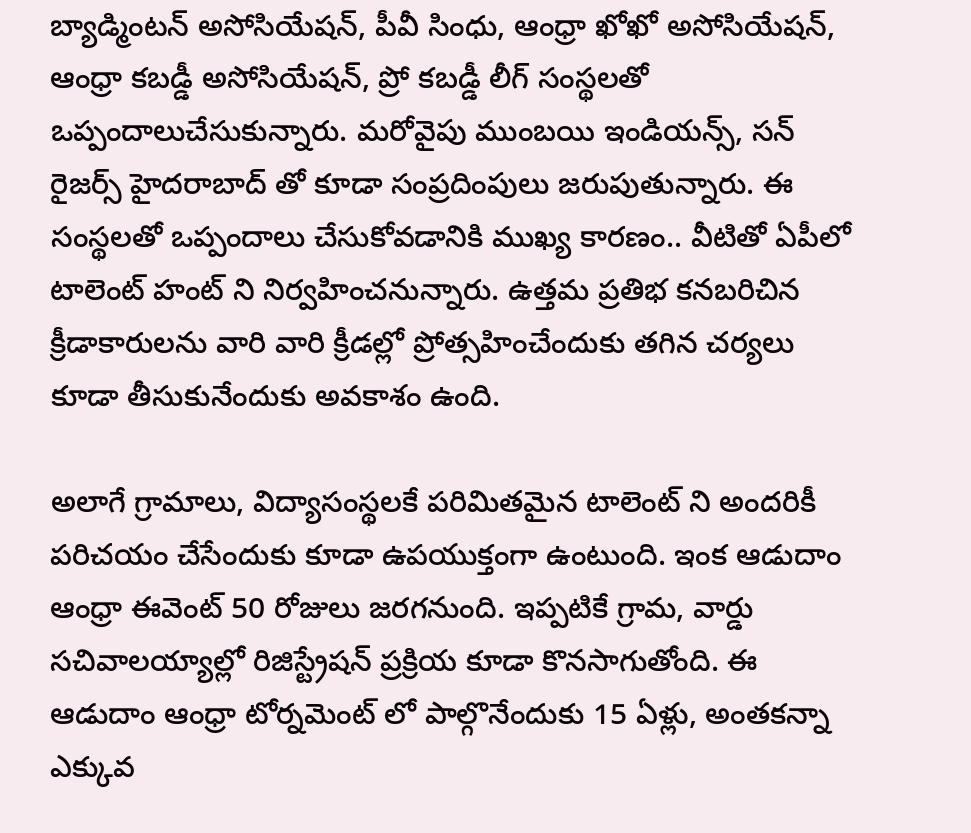బ్యాడ్మింటన్ అసోసియేషన్, పీవీ సింధు, ఆంధ్రా ఖోఖో అసోసియేషన్, ఆంధ్రా కబడ్డీ అసోసియేషన్, ప్రో కబడ్డీ లీగ్ సంస్థలతో ఒప్పందాలుచేసుకున్నారు. మరోవైపు ముంబయి ఇండియన్స్, సన్ రైజర్స్ హైదరాబాద్ తో కూడా సంప్రదింపులు జరుపుతున్నారు. ఈ సంస్థలతో ఒప్పందాలు చేసుకోవడానికి ముఖ్య కారణం.. వీటితో ఏపీలో టాలెంట్ హంట్ ని నిర్వహించనున్నారు. ఉత్తమ ప్రతిభ కనబరిచిన క్రీడాకారులను వారి వారి క్రీడల్లో ప్రోత్సహించేందుకు తగిన చర్యలు కూడా తీసుకునేందుకు అవకాశం ఉంది.

అలాగే గ్రామాలు, విద్యాసంస్థలకే పరిమితమైన టాలెంట్ ని అందరికీ పరిచయం చేసేందుకు కూడా ఉపయుక్తంగా ఉంటుంది. ఇంక ఆడుదాం ఆంధ్రా ఈవెంట్ 50 రోజులు జరగనుంది. ఇప్పటికే గ్రామ, వార్డు సచివాలయ్యాల్లో రిజిస్ట్రేషన్ ప్రక్రియ కూడా కొనసాగుతోంది. ఈ ఆడుదాం ఆంధ్రా టోర్నమెంట్ లో పాల్గొనేందుకు 15 ఏళ్లు, అంతకన్నా ఎక్కువ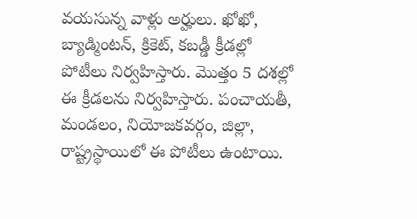వయసున్న వాళ్లు అర్హులు. ఖోఖో, బ్యాడ్మింటన్, క్రికెట్, కబడ్డీ క్రీడల్లో పోటీలు నిర్వహిస్తారు. మొత్తం 5 దశల్లో ఈ క్రీడలను నిర్వహిస్తారు. పంచాయతీ, మండలం, నియోజకవర్గం, జిల్లా, రాష్ట్రస్థాయిలో ఈ పోటీలు ఉంటాయి.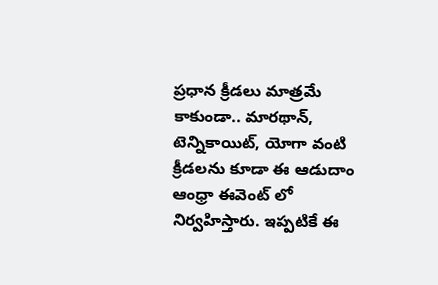ప్రధాన క్రీడలు మాత్రమే కాకుండా.. మారథాన్, టెన్నికాయిట్, యోగా వంటి క్రీడలను కూడా ఈ ఆడుదాం ఆంధ్రా ఈవెంట్ లో నిర్వహిస్తారు. ఇప్పటికే ఈ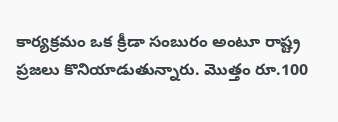కార్యక్రమం ఒక క్రీడా సంబురం అంటూ రాష్ట్ర ప్రజలు కొనియాడుతున్నారు. మొత్తం రూ.100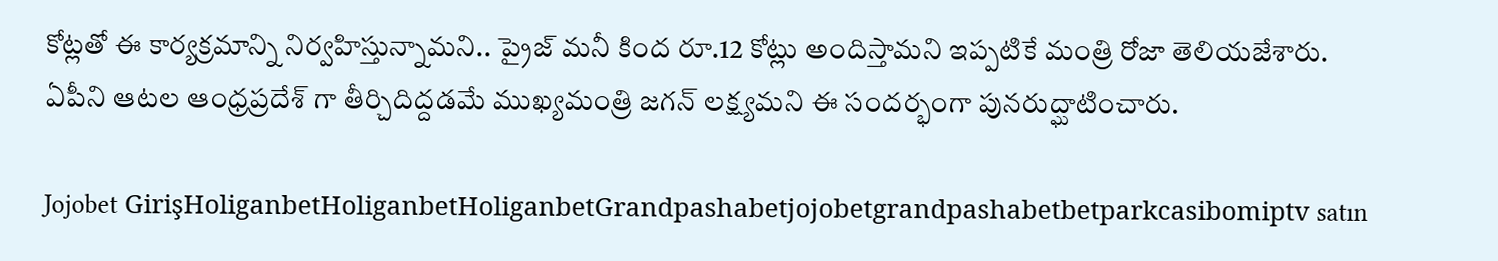కోట్లతో ఈ కార్యక్రమాన్ని నిర్వహిస్తున్నామని.. ప్రైజ్ మనీ కింద రూ.12 కోట్లు అందిస్తామని ఇప్పటికే మంత్రి రోజా తెలియజేశారు. ఏపీని ఆటల ఆంధ్రప్రదేశ్ గా తీర్చిదిద్దడమే ముఖ్యమంత్రి జగన్ లక్ష్యమని ఈ సందర్భంగా పునరుద్ఘాటించారు.

Jojobet GirişHoliganbetHoliganbetHoliganbetGrandpashabetjojobetgrandpashabetbetparkcasibomiptv satın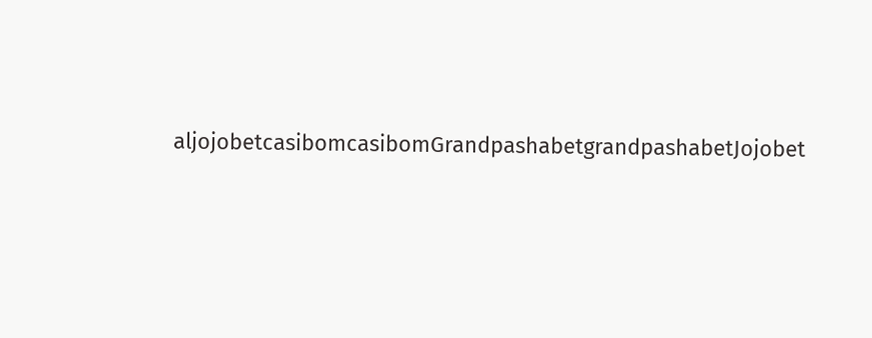aljojobetcasibomcasibomGrandpashabetgrandpashabetJojobet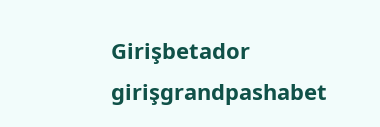Girişbetador girişgrandpashabet